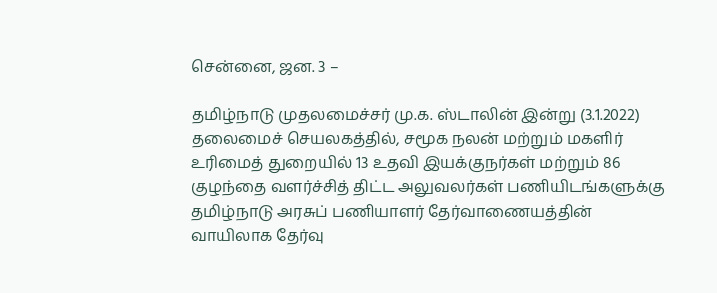சென்னை, ஜன. 3 –

தமிழ்நாடு முதலமைச்சர் மு.க. ஸ்டாலின் இன்று (3.1.2022) தலைமைச் செயலகத்தில், சமூக நலன் மற்றும் மகளிர் உரிமைத் துறையில் 13 உதவி இயக்குநர்கள் மற்றும் 86 குழந்தை வளர்ச்சித் திட்ட அலுவலர்கள் பணியிடங்களுக்கு தமிழ்நாடு அரசுப் பணியாளர் தேர்வாணையத்தின் வாயிலாக தேர்வு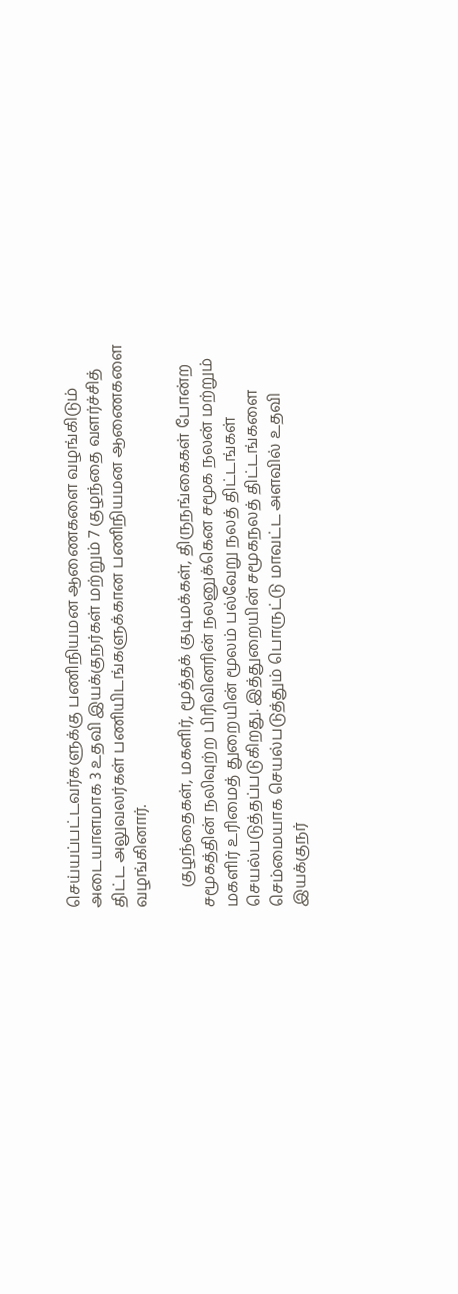செய்யப்பட்டவர்களுக்கு பணிநியமன ஆணைகளை வழங்கிடும் அடையாளமாக 3 உதவி இயக்குநர்கள் மற்றும் 7 குழந்தை வளர்ச்சித் திட்ட அலுவலர்கள் பணியிடங்களுக்கான பணிநியமன ஆணைகளை வழங்கினார்.

     குழந்தைகள், மகளிர், மூத்தக் குடிமக்கள், திருநங்கைகள் போன்ற சமூகத்தின் நலிவுற்ற பிரிவினரின் நலனுக்கென சமூக நலன் மற்றும் மகளிர் உரிமைத் துறையின் மூலம் பல்வேறு நலத் திட்டங்கள் செயல்படுத்தப்படுகிறது. இத்துறையின் சமூகநலத் திட்டங்களை செம்மையாக செயல்படுத்தும் பொருட்டு மாவட்ட அளவில் உதவி இயக்குநர்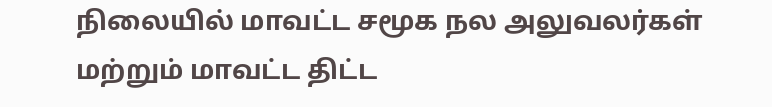நிலையில் மாவட்ட சமூக நல அலுவலர்கள் மற்றும் மாவட்ட திட்ட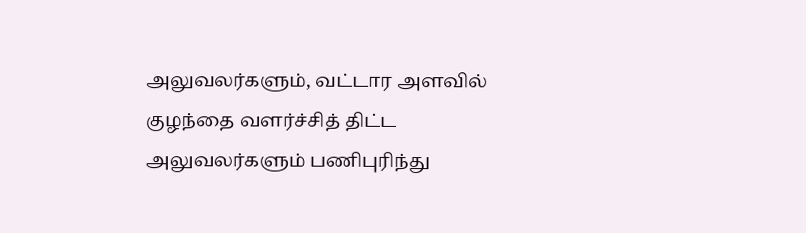அலுவலர்களும், வட்டார அளவில் குழந்தை வளர்ச்சித் திட்ட அலுவலர்களும் பணிபுரிந்து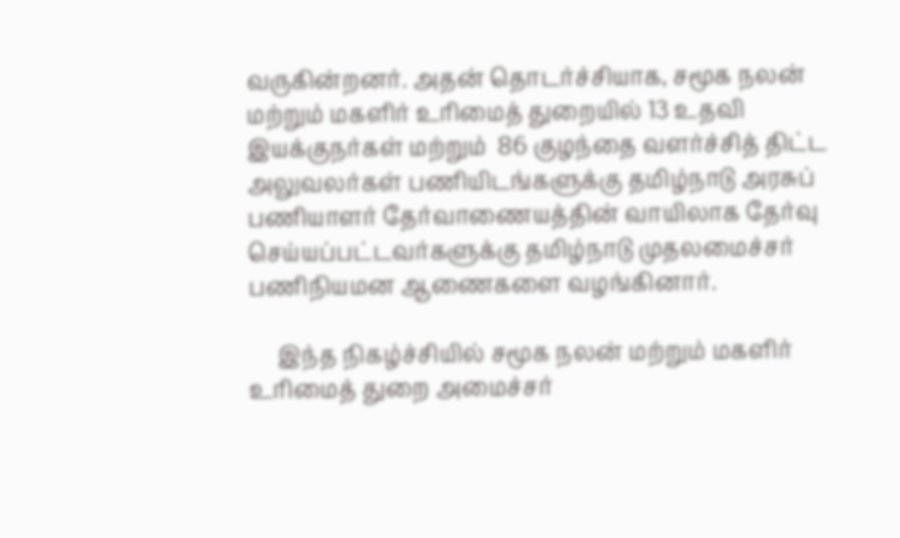வருகின்றனர். அதன் தொடர்ச்சியாக, சமூக நலன் மற்றும் மகளிர் உரிமைத் துறையில் 13 உதவி இயக்குநர்கள் மற்றும்  86 குழந்தை வளர்ச்சித் திட்ட அலுவலர்கள் பணியிடங்களுக்கு தமிழ்நாடு அரசுப் பணியாளர் தேர்வாணையத்தின் வாயிலாக தேர்வு செய்யப்பட்டவர்களுக்கு தமிழ்நாடு முதலமைச்சர் பணிநியமன ஆணைகளை வழங்கினார்.

     இந்த நிகழ்ச்சியில் சமூக நலன் மற்றும் மகளிர் உரிமைத் துறை அமைச்சர்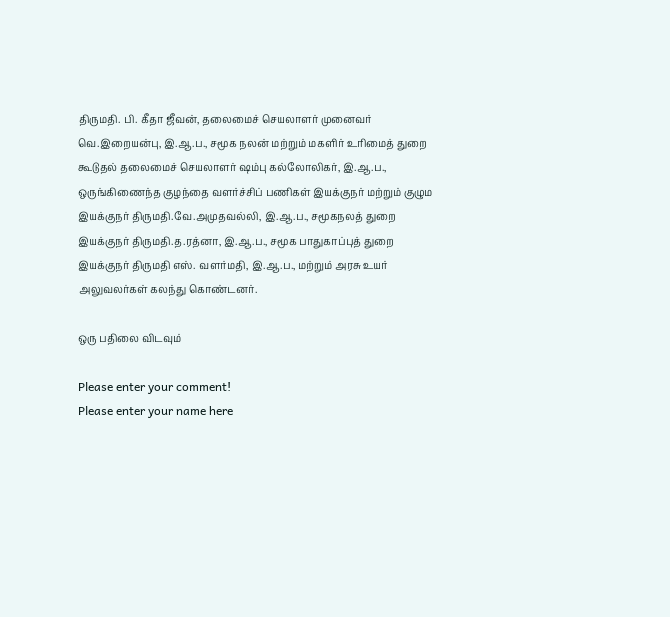திருமதி. பி. கீதா ஜீவன், தலைமைச் செயலாளர் முனைவர் வெ.இறையன்பு, இ.ஆ.ப., சமூக நலன் மற்றும் மகளிர் உரிமைத் துறை கூடுதல் தலைமைச் செயலாளர் ஷம்பு கல்லோலிகர், இ.ஆ.ப., ஒருங்கிணைந்த குழந்தை வளர்ச்சிப் பணிகள் இயக்குநர் மற்றும் குழும இயக்குநர் திருமதி.வே.அமுதவல்லி, இ.ஆ.ப., சமூகநலத் துறை இயக்குநர் திருமதி.த.ரத்னா, இ.ஆ.ப., சமூக பாதுகாப்புத் துறை இயக்குநர் திருமதி எஸ். வளர்மதி, இ.ஆ.ப., மற்றும் அரசு உயர் அலுவலர்கள் கலந்து கொண்டனர்.

ஒரு பதிலை விடவும்

Please enter your comment!
Please enter your name here